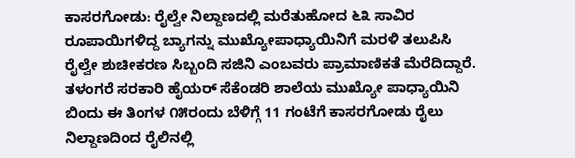ಕಾಸರಗೋಡು: ರೈಲ್ವೇ ನಿಲ್ದಾಣದಲ್ಲಿ ಮರೆತುಹೋದ ೬೩ ಸಾವಿರ ರೂಪಾಯಿಗಳಿದ್ದ ಬ್ಯಾಗನ್ನು ಮುಖ್ಯೋಪಾಧ್ಯಾಯಿನಿಗೆ ಮರಳಿ ತಲುಪಿಸಿ ರೈಲ್ವೇ ಶುಚೀಕರಣ ಸಿಬ್ಬಂದಿ ಸಜಿನಿ ಎಂಬವರು ಪ್ರಾಮಾಣಿಕತೆ ಮೆರೆದಿದ್ದಾರೆ. ತಳಂಗರೆ ಸರಕಾರಿ ಹೈಯರ್ ಸೆಕೆಂಡರಿ ಶಾಲೆಯ ಮುಖ್ಯೋ ಪಾಧ್ಯಾಯಿನಿ ಬಿಂದು ಈ ತಿಂಗಳ ೧೫ರಂದು ಬೆಳಿಗ್ಗೆ 11 ಗಂಟೆಗೆ ಕಾಸರಗೋಡು ರೈಲು ನಿಲ್ದಾಣದಿಂದ ರೈಲಿನಲ್ಲಿ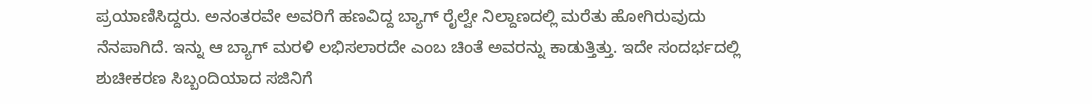ಪ್ರಯಾಣಿಸಿದ್ದರು. ಅನಂತರವೇ ಅವರಿಗೆ ಹಣವಿದ್ದ ಬ್ಯಾಗ್ ರೈಲ್ವೇ ನಿಲ್ದಾಣದಲ್ಲಿ ಮರೆತು ಹೋಗಿರುವುದು ನೆನಪಾಗಿದೆ. ಇನ್ನು ಆ ಬ್ಯಾಗ್ ಮರಳಿ ಲಭಿಸಲಾರದೇ ಎಂಬ ಚಿಂತೆ ಅವರನ್ನು ಕಾಡುತ್ತಿತ್ತು. ಇದೇ ಸಂದರ್ಭದಲ್ಲಿ ಶುಚೀಕರಣ ಸಿಬ್ಬಂದಿಯಾದ ಸಜಿನಿಗೆ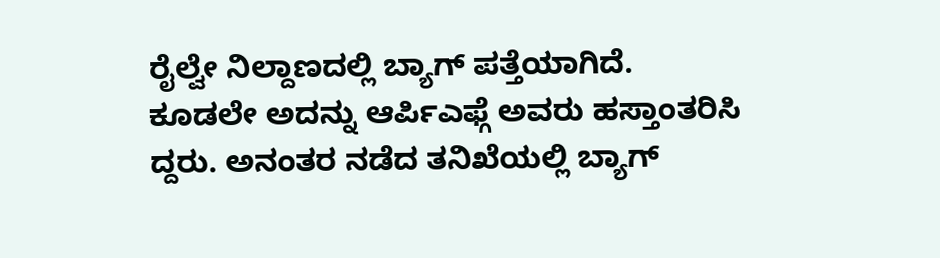ರೈಲ್ವೇ ನಿಲ್ದಾಣದಲ್ಲಿ ಬ್ಯಾಗ್ ಪತ್ತೆಯಾಗಿದೆ. ಕೂಡಲೇ ಅದನ್ನು ಆರ್ಪಿಎಫ್ಗೆ ಅವರು ಹಸ್ತಾಂತರಿಸಿ ದ್ದರು. ಅನಂತರ ನಡೆದ ತನಿಖೆಯಲ್ಲಿ ಬ್ಯಾಗ್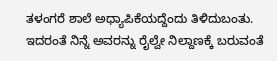ತಳಂಗರೆ ಶಾಲೆ ಅಧ್ಯಾಪಿಕೆಯದ್ದೆಂದು ತಿಳಿದುಬಂತು. ಇದರಂತೆ ನಿನ್ನೆ ಅವರನ್ನು ರೈಲ್ವೇ ನಿಲ್ದಾಣಕ್ಕೆ ಬರುವಂತೆ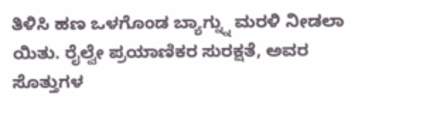ತಿಳಿಸಿ ಹಣ ಒಳಗೊಂಡ ಬ್ಯಾಗ್ನ್ನು ಮರಳಿ ನೀಡಲಾ ಯಿತು. ರೈಲ್ವೇ ಪ್ರಯಾಣಿಕರ ಸುರಕ್ಷತೆ, ಅವರ ಸೊತ್ತುಗಳ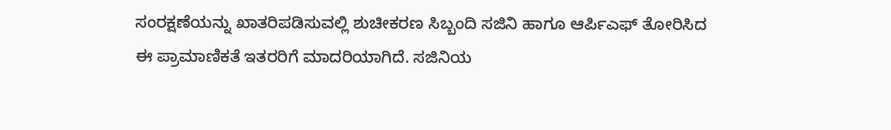ಸಂರಕ್ಷಣೆಯನ್ನು ಖಾತರಿಪಡಿಸುವಲ್ಲಿ ಶುಚೀಕರಣ ಸಿಬ್ಬಂದಿ ಸಜಿನಿ ಹಾಗೂ ಆರ್ಪಿಎಫ್ ತೋರಿಸಿದ ಈ ಪ್ರಾಮಾಣಿಕತೆ ಇತರರಿಗೆ ಮಾದರಿಯಾಗಿದೆ. ಸಜಿನಿಯ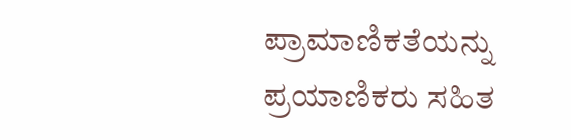ಪ್ರಾಮಾಣಿಕತೆಯನ್ನು ಪ್ರಯಾಣಿಕರು ಸಹಿತ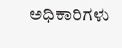ಅಧಿಕಾರಿಗಳು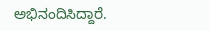ಅಭಿನಂದಿಸಿದ್ದಾರೆ.